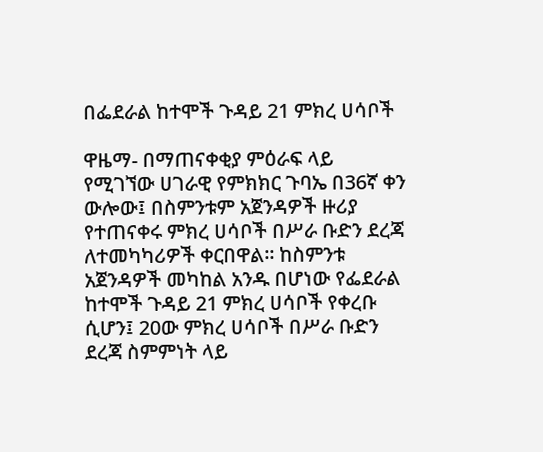በፌደራል ከተሞች ጉዳይ 21 ምክረ ሀሳቦች

ዋዜማ- በማጠናቀቂያ ምዕራፍ ላይ የሚገኘው ሀገራዊ የምክክር ጉባኤ በ36ኛ ቀን ውሎው፤ በስምንቱም አጀንዳዎች ዙሪያ የተጠናቀሩ ምክረ ሀሳቦች በሥራ ቡድን ደረጃ ለተመካካሪዎች ቀርበዋል። ከስምንቱ አጀንዳዎች መካከል አንዱ በሆነው የፌደራል ከተሞች ጉዳይ 21 ምክረ ሀሳቦች የቀረቡ ሲሆን፤ 20ው ምክረ ሀሳቦች በሥራ ቡድን ደረጃ ስምምነት ላይ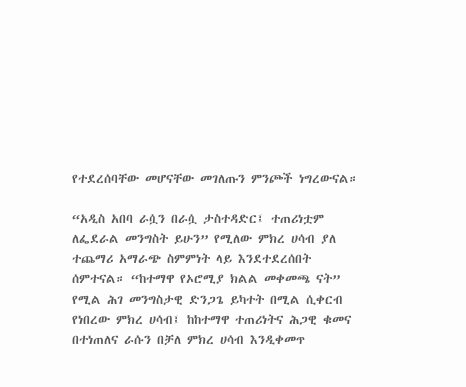የተደረሰባቸው መሆናቸው መገለጡን ምንጮች ነግረውናል።

“አዲስ አበባ ራሷን በራሷ ታስተዳድር፤ ተጠሪነቷም ለፌደራል መንግስት ይሁን” የሚለው ምክረ ሀሳብ ያለ ተጨማሪ አማራጭ ስምምነት ላይ እንደተደረሰበት ሰምተናል። “ከተማዋ የኦሮሚያ ክልል መቀመጫ ናት” የሚል ሕገ መንግስታዊ ድንጋጌ ይካተት በሚል ሲቀርብ የነበረው ምክረ ሀሳብ፤ ከከተማዋ ተጠሪነትና ሕጋዊ ቁመና በተነጠለና ራሱን በቻለ ምክረ ሀሳብ እንዲቀመጥ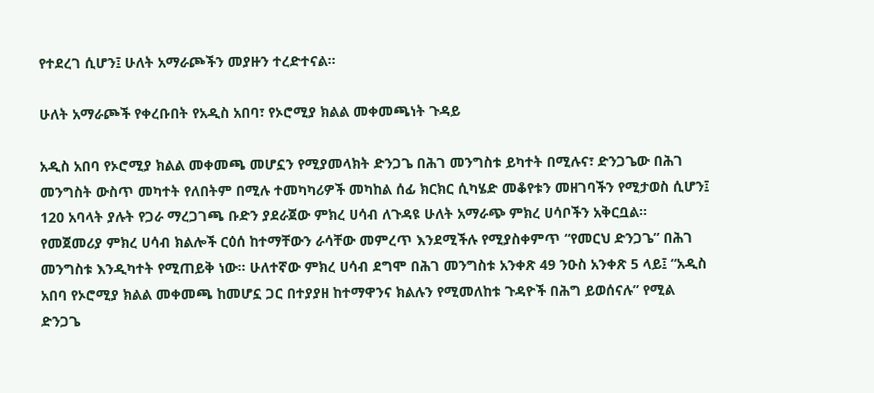የተደረገ ሲሆን፤ ሁለት አማራጮችን መያዙን ተረድተናል።

ሁለት አማራጮች የቀረቡበት የአዲስ አበባ፣ የኦሮሚያ ክልል መቀመጫነት ጉዳይ

አዲስ አበባ የኦሮሚያ ክልል መቀመጫ መሆኗን የሚያመላክት ድንጋጌ በሕገ መንግስቱ ይካተት በሚሉና፣ ድንጋጌው በሕገ መንግስት ውስጥ መካተት የለበትም በሚሉ ተመካካሪዎች መካከል ሰፊ ክርክር ሲካሄድ መቆየቱን መዘገባችን የሚታወስ ሲሆን፤ 120 አባላት ያሉት የጋራ ማረጋገጫ ቡድን ያደራጀው ምክረ ሀሳብ ለጉዳዩ ሁለት አማራጭ ምክረ ሀሳቦችን አቅርቧል። የመጀመሪያ ምክረ ሀሳብ ክልሎች ርዕሰ ከተማቸውን ራሳቸው መምረጥ እንደሚችሉ የሚያስቀምጥ “የመርህ ድንጋጌ” በሕገ መንግስቱ እንዲካተት የሚጠይቅ ነው። ሁለተኛው ምክረ ሀሳብ ደግሞ በሕገ መንግስቱ አንቀጽ 49 ንዑስ አንቀጽ 5 ላይ፤ “አዲስ አበባ የኦሮሚያ ክልል መቀመጫ ከመሆኗ ጋር በተያያዘ ከተማዋንና ክልሉን የሚመለከቱ ጉዳዮች በሕግ ይወሰናሉ” የሚል ድንጋጌ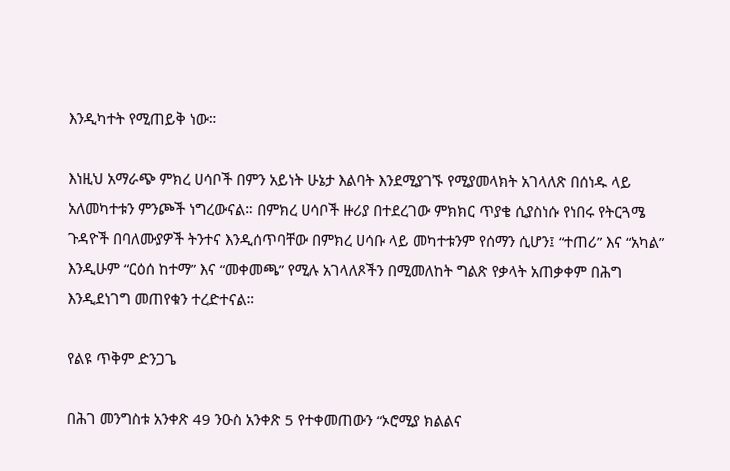እንዲካተት የሚጠይቅ ነው።

እነዚህ አማራጭ ምክረ ሀሳቦች በምን አይነት ሁኔታ እልባት እንደሚያገኙ የሚያመላክት አገላለጽ በሰነዱ ላይ አለመካተቱን ምንጮች ነግረውናል። በምክረ ሀሳቦች ዙሪያ በተደረገው ምክክር ጥያቄ ሲያስነሱ የነበሩ የትርጓሜ ጉዳዮች በባለሙያዎች ትንተና እንዲሰጥባቸው በምክረ ሀሳቡ ላይ መካተቱንም የሰማን ሲሆን፤ “ተጠሪ” እና “አካል” እንዲሁም “ርዕሰ ከተማ” እና “መቀመጫ” የሚሉ አገላለጾችን በሚመለከት ግልጽ የቃላት አጠቃቀም በሕግ እንዲደነገግ መጠየቁን ተረድተናል።

የልዩ ጥቅም ድንጋጌ

በሕገ መንግስቱ አንቀጽ 49 ንዑስ አንቀጽ 5 የተቀመጠውን “ኦሮሚያ ክልልና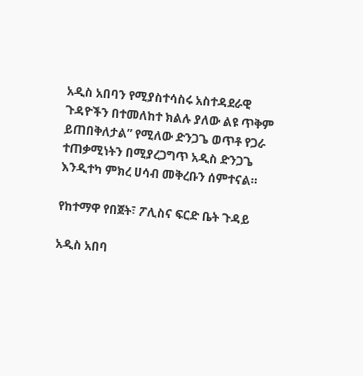አዲስ አበባን የሚያስተሳስሩ አስተዳደራዊ ጉዳዮችን በተመለከተ ክልሉ ያለው ልዩ ጥቅም ይጠበቅለታል” የሚለው ድንጋጌ ወጥቶ የጋራ ተጠቃሚነትን በሚያረጋግጥ አዲስ ድንጋጌ እንዲተካ ምክረ ሀሳብ መቅረቡን ሰምተናል።

የከተማዋ የበጀት፣ ፖሊስና ፍርድ ቤት ጉዳይ

አዲስ አበባ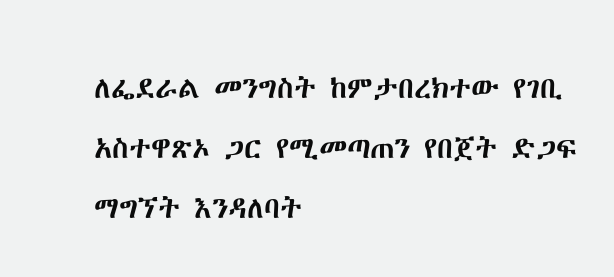ለፌደራል መንግስት ከምታበረክተው የገቢ አስተዋጽኦ ጋር የሚመጣጠን የበጀት ድጋፍ ማግኘት እንዳለባት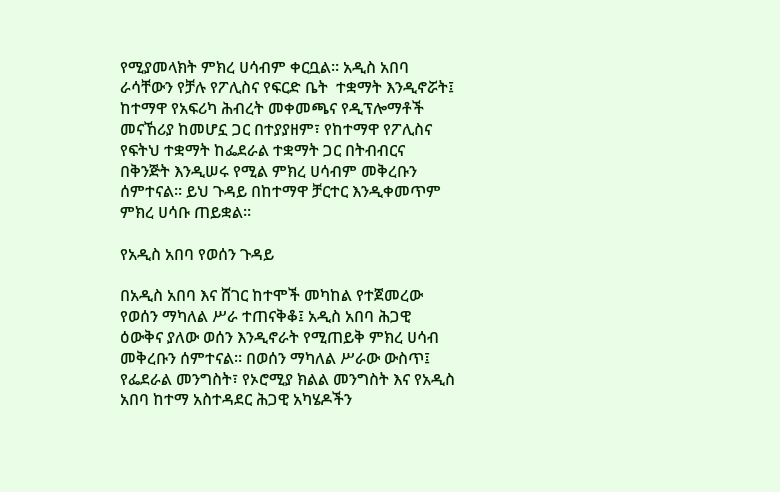የሚያመላክት ምክረ ሀሳብም ቀርቧል። አዲስ አበባ ራሳቸውን የቻሉ የፖሊስና የፍርድ ቤት  ተቋማት እንዲኖሯት፤ ከተማዋ የአፍሪካ ሕብረት መቀመጫና የዲፕሎማቶች መናኸሪያ ከመሆኗ ጋር በተያያዘም፣ የከተማዋ የፖሊስና የፍትህ ተቋማት ከፌደራል ተቋማት ጋር በትብብርና በቅንጅት እንዲሠሩ የሚል ምክረ ሀሳብም መቅረቡን ሰምተናል። ይህ ጉዳይ በከተማዋ ቻርተር እንዲቀመጥም ምክረ ሀሳቡ ጠይቋል።

የአዲስ አበባ የወሰን ጉዳይ

በአዲስ አበባ እና ሸገር ከተሞች መካከል የተጀመረው የወሰን ማካለል ሥራ ተጠናቅቆ፤ አዲስ አበባ ሕጋዊ ዕውቅና ያለው ወሰን እንዲኖራት የሚጠይቅ ምክረ ሀሳብ መቅረቡን ሰምተናል። በወሰን ማካለል ሥራው ውስጥ፤ የፌደራል መንግስት፣ የኦሮሚያ ክልል መንግስት እና የአዲስ አበባ ከተማ አስተዳደር ሕጋዊ አካሄዶችን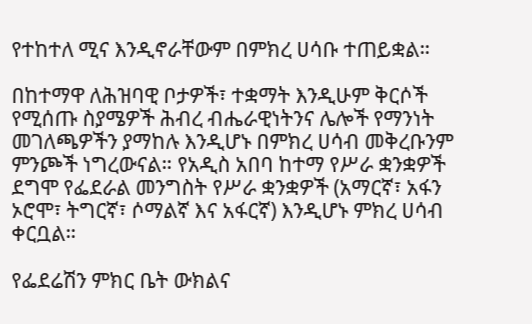የተከተለ ሚና እንዲኖራቸውም በምክረ ሀሳቡ ተጠይቋል።

በከተማዋ ለሕዝባዊ ቦታዎች፣ ተቋማት እንዲሁም ቅርሶች የሚሰጡ ስያሜዎች ሕብረ ብሔራዊነትንና ሌሎች የማንነት መገለጫዎችን ያማከሉ እንዲሆኑ በምክረ ሀሳብ መቅረቡንም ምንጮች ነግረውናል። የአዲስ አበባ ከተማ የሥራ ቋንቋዎች ደግሞ የፌደራል መንግስት የሥራ ቋንቋዎች (አማርኛ፣ አፋን ኦሮሞ፣ ትግርኛ፣ ሶማልኛ እና አፋርኛ) እንዲሆኑ ምክረ ሀሳብ ቀርቧል።

የፌደሬሽን ምክር ቤት ውክልና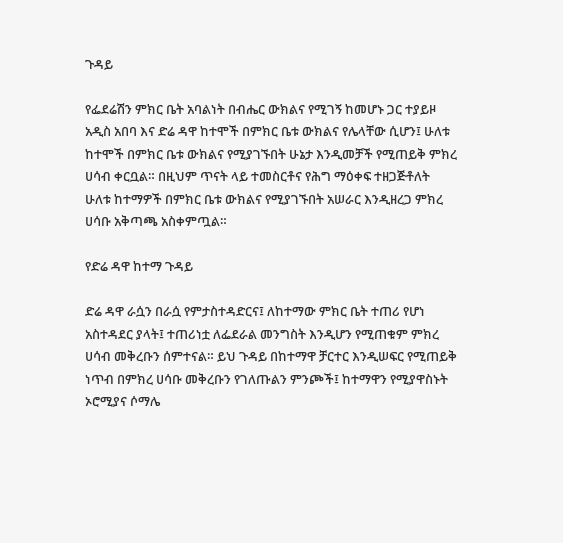ጉዳይ

የፌደሬሽን ምክር ቤት አባልነት በብሔር ውክልና የሚገኝ ከመሆኑ ጋር ተያይዞ አዲስ አበባ እና ድሬ ዳዋ ከተሞች በምክር ቤቱ ውክልና የሌላቸው ሲሆን፤ ሁለቱ ከተሞች በምክር ቤቱ ውክልና የሚያገኙበት ሁኔታ እንዲመቻች የሚጠይቅ ምክረ ሀሳብ ቀርቧል። በዚህም ጥናት ላይ ተመስርቶና የሕግ ማዕቀፍ ተዘጋጅቶለት ሁለቱ ከተማዎች በምክር ቤቱ ውክልና የሚያገኙበት አሠራር እንዲዘረጋ ምክረ ሀሳቡ አቅጣጫ አስቀምጧል።

የድሬ ዳዋ ከተማ ጉዳይ

ድሬ ዳዋ ራሷን በራሷ የምታስተዳድርና፤ ለከተማው ምክር ቤት ተጠሪ የሆነ አስተዳደር ያላት፤ ተጠሪነቷ ለፌደራል መንግስት እንዲሆን የሚጠቁም ምክረ ሀሳብ መቅረቡን ሰምተናል። ይህ ጉዳይ በከተማዋ ቻርተር እንዲሠፍር የሚጠይቅ ነጥብ በምክረ ሀሳቡ መቅረቡን የገለጡልን ምንጮች፤ ከተማዋን የሚያዋስኑት ኦሮሚያና ሶማሌ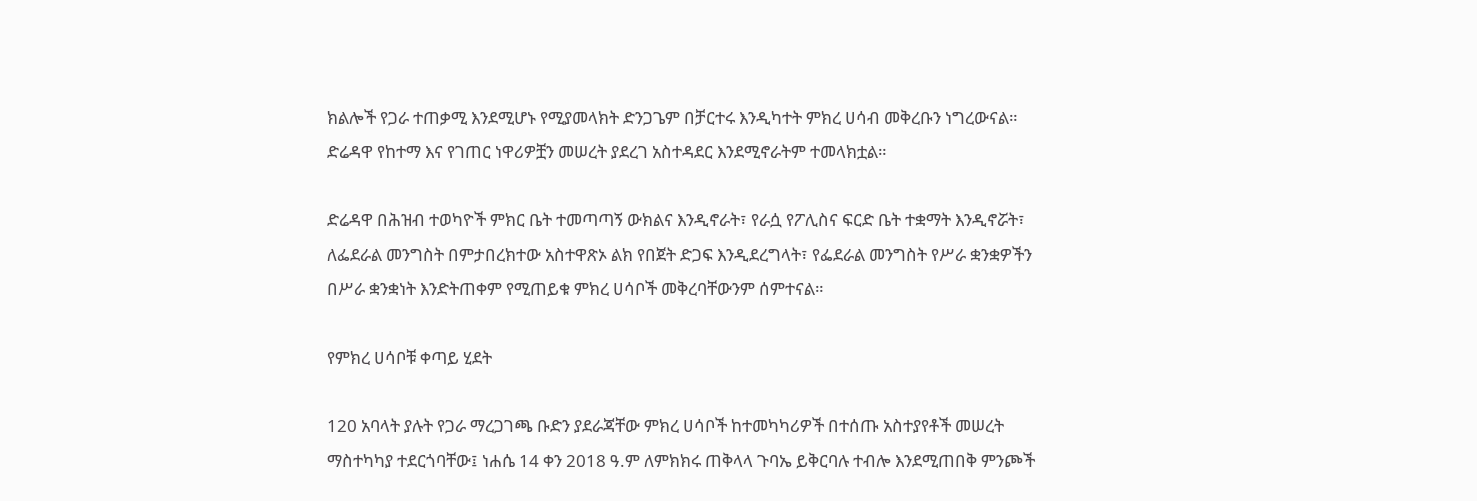ክልሎች የጋራ ተጠቃሚ እንደሚሆኑ የሚያመላክት ድንጋጌም በቻርተሩ እንዲካተት ምክረ ሀሳብ መቅረቡን ነግረውናል። ድሬዳዋ የከተማ እና የገጠር ነዋሪዎቿን መሠረት ያደረገ አስተዳደር እንደሚኖራትም ተመላክቷል።

ድሬዳዋ በሕዝብ ተወካዮች ምክር ቤት ተመጣጣኝ ውክልና እንዲኖራት፣ የራሷ የፖሊስና ፍርድ ቤት ተቋማት እንዲኖሯት፣ ለፌደራል መንግስት በምታበረክተው አስተዋጽኦ ልክ የበጀት ድጋፍ እንዲደረግላት፣ የፌደራል መንግስት የሥራ ቋንቋዎችን በሥራ ቋንቋነት እንድትጠቀም የሚጠይቁ ምክረ ሀሳቦች መቅረባቸውንም ሰምተናል።

የምክረ ሀሳቦቹ ቀጣይ ሂደት

120 አባላት ያሉት የጋራ ማረጋገጫ ቡድን ያደራጃቸው ምክረ ሀሳቦች ከተመካካሪዎች በተሰጡ አስተያየቶች መሠረት ማስተካካያ ተደርጎባቸው፤ ነሐሴ 14 ቀን 2018 ዓ.ም ለምክክሩ ጠቅላላ ጉባኤ ይቅርባሉ ተብሎ እንደሚጠበቅ ምንጮች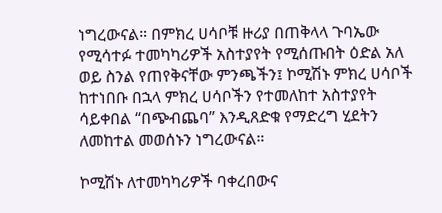ነግረውናል። በምክረ ሀሳቦቹ ዙሪያ በጠቅላላ ጉባኤው የሚሳተፉ ተመካካሪዎች አስተያየት የሚሰጡበት ዕድል አለ ወይ ስንል የጠየቅናቸው ምንጫችን፤ ኮሚሽኑ ምክረ ሀሳቦች ከተነበቡ በኋላ ምክረ ሀሳቦችን የተመለከተ አስተያየት ሳይቀበል “በጭብጨባ” እንዲጸድቁ የማድረግ ሂደትን ለመከተል መወሰኑን ነግረውናል።

ኮሚሽኑ ለተመካካሪዎች ባቀረበውና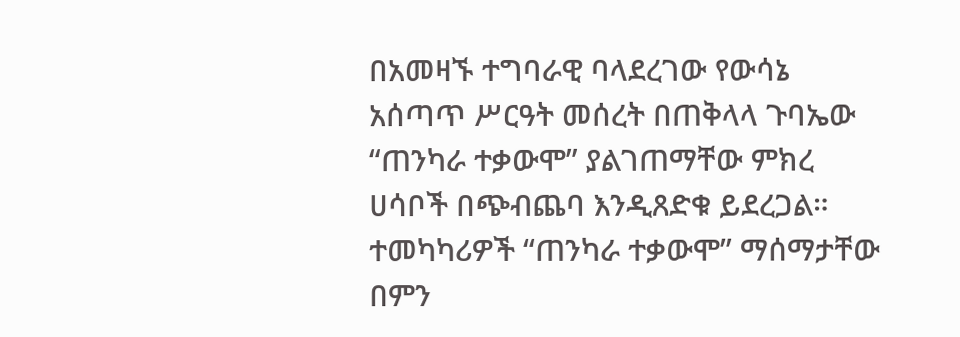በአመዛኙ ተግባራዊ ባላደረገው የውሳኔ አሰጣጥ ሥርዓት መሰረት በጠቅላላ ጉባኤው “ጠንካራ ተቃውሞ” ያልገጠማቸው ምክረ ሀሳቦች በጭብጨባ እንዲጸድቁ ይደረጋል። ተመካካሪዎች “ጠንካራ ተቃውሞ” ማሰማታቸው በምን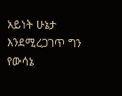አይነት ሁኔታ እንደሚረጋገጥ ግን የውሳኔ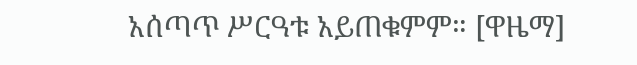አሰጣጥ ሥርዓቱ አይጠቁምም። [ዋዜማ]